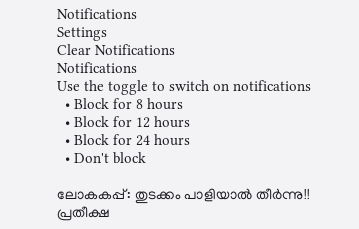Notifications
Settings
Clear Notifications
Notifications
Use the toggle to switch on notifications
  • Block for 8 hours
  • Block for 12 hours
  • Block for 24 hours
  • Don't block

ലോകകപ്പ്: തുടക്കം പാളിയാല്‍ തീര്‍ന്നു!! പ്രതീക്ഷ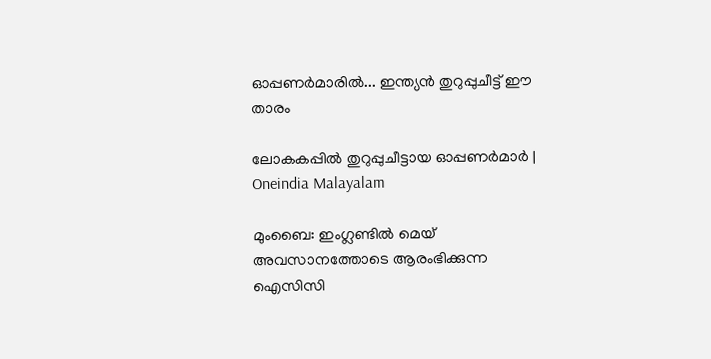ഓപ്പണര്‍മാരില്‍... ഇന്ത്യന്‍ തുറുപ്പുചീട്ട് ഈ താരം

ലോകകപ്പില്‍ തുറുപ്പുചീട്ടായ ഓപ്പണര്‍മാര്‍ | Oneindia Malayalam

മുംബൈ: ഇംഗ്ലണ്ടില്‍ മെയ് അവസാനത്തോടെ ആരംഭിക്കുന്ന ഐസിസി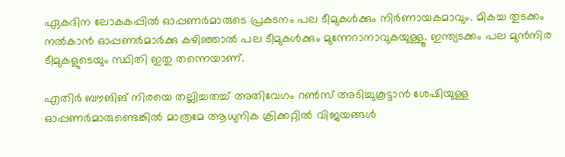ഏകദിന ലോകകപ്പില്‍ ഓപ്പണര്‍മാരുടെ പ്രകടനം പല ടീമുകള്‍ക്കും നിര്‍ണായകമാവും. മികച്ച തുടക്കം നല്‍കാന്‍ ഓപ്പണര്‍മാര്‍ക്കു കഴിഞ്ഞാല്‍ പല ടീമുകള്‍ക്കും മുന്നേറാനാവുകയുള്ളൂ. ഇന്ത്യടക്കം പല മുന്‍നിര ടീമുകളുടെയും സ്ഥിതി ഇതു തന്നെയാണ്.

എതിര്‍ ബൗങിങ് നിരയെ തല്ലിച്ചതച്ച് അതിവേഗം റണ്‍സ് അടിച്ചുകൂട്ടാന്‍ ശേഷിയുള്ള ഓപ്പണര്‍മാരുണ്ടെങ്കില്‍ മാത്രമേ ആധുനിക ക്രിക്കറ്റില്‍ വിജയങ്ങള്‍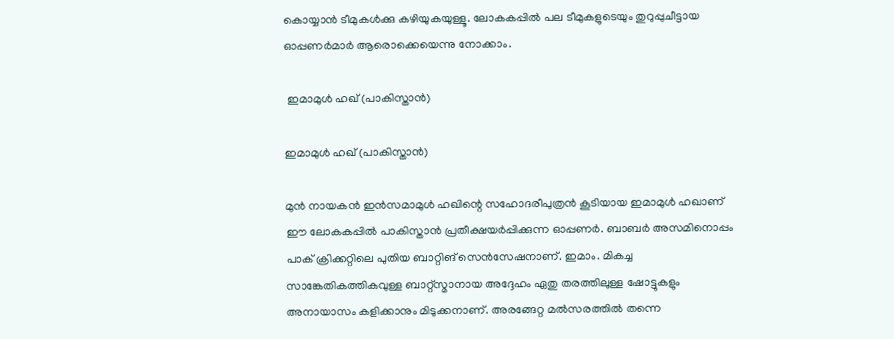കൊയ്യാന്‍ ടീമുകള്‍ക്കു കഴിയുകയുള്ളൂ. ലോകകപ്പില്‍ പല ടീമുകളുടെയും തുറുപ്പുചീട്ടായ ഓപ്പണര്‍മാര്‍ ആരൊക്കെയെന്നു നോക്കാം.

 ഇമാമുള്‍ ഹഖ് (പാകിസ്താന്‍)

ഇമാമുള്‍ ഹഖ് (പാകിസ്താന്‍)

മുന്‍ നായകന്‍ ഇന്‍സമാമുള്‍ ഹഖിന്റെ സഹോദരീപുത്രന്‍ കൂടിയായ ഇമാമുള്‍ ഹഖാണ് ഈ ലോകകപ്പില്‍ പാകിസ്താന്‍ പ്രതീക്ഷയര്‍പ്പിക്കുന്ന ഓപ്പണര്‍. ബാബര്‍ അസമിനൊപ്പം പാക് ക്രിക്കറ്റിലെ പുതിയ ബാറ്റിങ് സെന്‍സേഷനാണ്. ഇമാം. മികച്ച സാങ്കേതികത്തികവുള്ള ബാറ്റ്‌സ്മാനായ അദ്ദേഹം ഏതു തരത്തിലുള്ള ഷോട്ടുകളും അനായാസം കളിക്കാനും മിടുക്കനാണ്. അരങ്ങേറ്റ മല്‍സരത്തില്‍ തന്നെ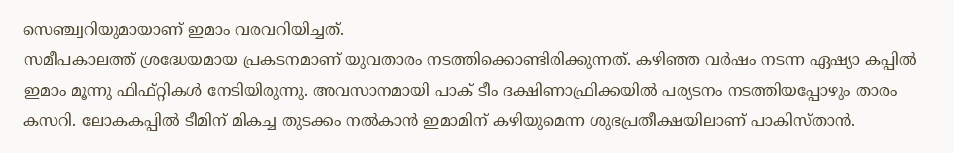സെഞ്ച്വറിയുമായാണ് ഇമാം വരവറിയിച്ചത്.
സമീപകാലത്ത് ശ്രദ്ധേയമായ പ്രകടനമാണ് യുവതാരം നടത്തിക്കൊണ്ടിരിക്കുന്നത്. കഴിഞ്ഞ വര്‍ഷം നടന്ന ഏഷ്യാ കപ്പില്‍ ഇമാം മൂന്നു ഫിഫ്റ്റികള്‍ നേടിയിരുന്നു. അവസാനമായി പാക് ടീം ദക്ഷിണാഫ്രിക്കയില്‍ പര്യടനം നടത്തിയപ്പോഴും താരം കസറി. ലോകകപ്പില്‍ ടീമിന് മികച്ച തുടക്കം നല്‍കാന്‍ ഇമാമിന് കഴിയുമെന്ന ശുഭപ്രതീക്ഷയിലാണ് പാകിസ്താന്‍.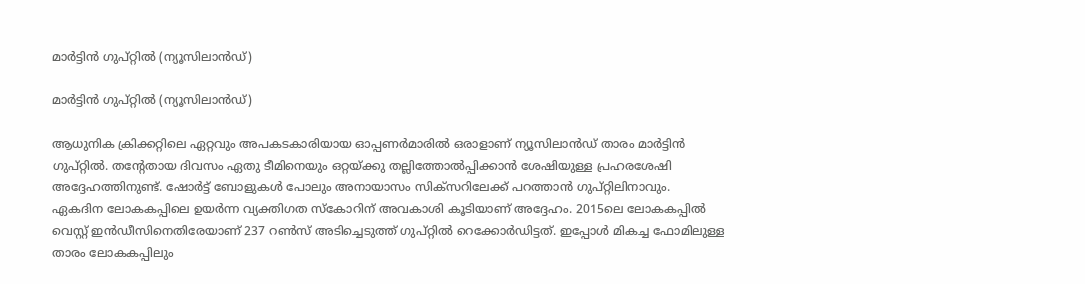മാര്‍ട്ടിന്‍ ഗുപ്റ്റില്‍ (ന്യൂസിലാന്‍ഡ്)

മാര്‍ട്ടിന്‍ ഗുപ്റ്റില്‍ (ന്യൂസിലാന്‍ഡ്)

ആധുനിക ക്രിക്കറ്റിലെ ഏറ്റവും അപകടകാരിയായ ഓപ്പണര്‍മാരില്‍ ഒരാളാണ് ന്യൂസിലാന്‍ഡ് താരം മാര്‍ട്ടിന്‍ ഗുപ്റ്റില്‍. തന്റേതായ ദിവസം ഏതു ടീമിനെയും ഒറ്റയ്ക്കു തല്ലിത്തോല്‍പ്പിക്കാന്‍ ശേഷിയുള്ള പ്രഹരശേഷി അദ്ദേഹത്തിനുണ്ട്. ഷോര്‍ട്ട് ബോളുകള്‍ പോലും അനായാസം സിക്‌സറിലേക്ക് പറത്താന്‍ ഗുപ്റ്റിലിനാവും.
ഏകദിന ലോകകപ്പിലെ ഉയര്‍ന്ന വ്യക്തിഗത സ്‌കോറിന് അവകാശി കൂടിയാണ് അദ്ദേഹം. 2015ലെ ലോകകപ്പില്‍ വെസ്റ്റ് ഇന്‍ഡീസിനെതിരേയാണ് 237 റണ്‍സ് അടിച്ചെടുത്ത് ഗുപ്റ്റില്‍ റെക്കോര്‍ഡിട്ടത്. ഇപ്പോള്‍ മികച്ച ഫോമിലുള്ള താരം ലോകകപ്പിലും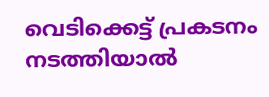വെടിക്കെട്ട് പ്രകടനം നടത്തിയാല്‍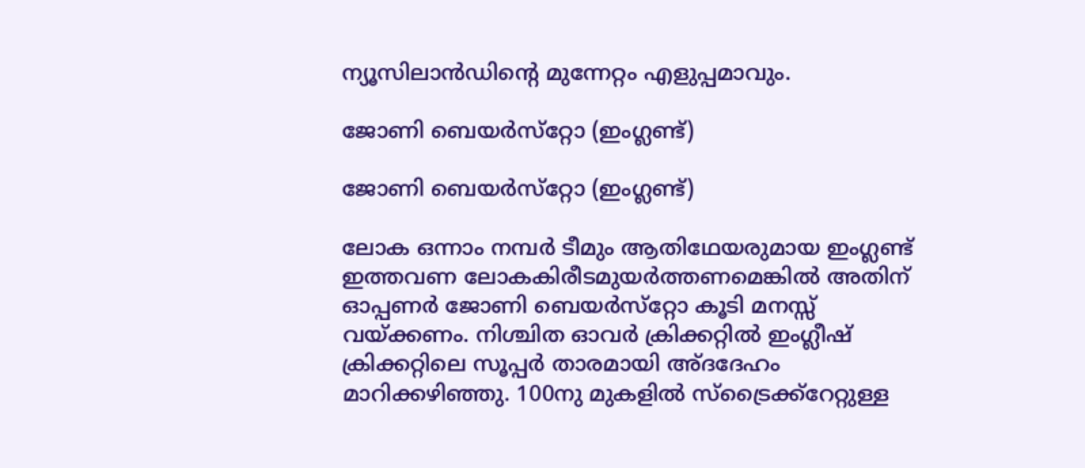ന്യൂസിലാന്‍ഡിന്റെ മുന്നേറ്റം എളുപ്പമാവും.

ജോണി ബെയര്‍സ്‌റ്റോ (ഇംഗ്ലണ്ട്)

ജോണി ബെയര്‍സ്‌റ്റോ (ഇംഗ്ലണ്ട്)

ലോക ഒന്നാം നമ്പര്‍ ടീമും ആതിഥേയരുമായ ഇംഗ്ലണ്ട് ഇത്തവണ ലോകകിരീടമുയര്‍ത്തണമെങ്കില്‍ അതിന് ഓപ്പണര്‍ ജോണി ബെയര്‍സ്‌റ്റോ കൂടി മനസ്സ് വയ്ക്കണം. നിശ്ചിത ഓവര്‍ ക്രിക്കറ്റില്‍ ഇംഗ്ലീഷ് ക്രിക്കറ്റിലെ സൂപ്പര്‍ താരമായി അ്ദദേഹം മാറിക്കഴിഞ്ഞു. 100നു മുകളില്‍ സ്‌ട്രൈക്ക്‌റേറ്റുള്ള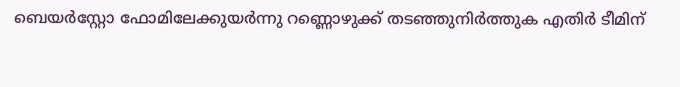ബെയര്‍‌സ്റ്റോ ഫോമിലേക്കുയര്‍ന്നു റണ്ണൊഴുക്ക് തടഞ്ഞുനിര്‍ത്തുക എതിര്‍ ടീമിന്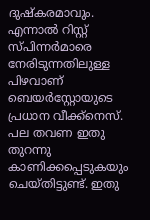ദുഷ്‌കരമാവും.
എന്നാല്‍ റിസ്റ്റ് സ്പിന്നര്‍മാരെ നേരിടുന്നതിലുള്ള പിഴവാണ് ബെയര്‍‌സ്റ്റോയുടെ പ്രധാന വീക്ക്‌നെസ്. പല തവണ ഇതു തുറന്നു കാണിക്കപ്പെടുകയും ചെയ്തിട്ടുണ്ട്. ഇതു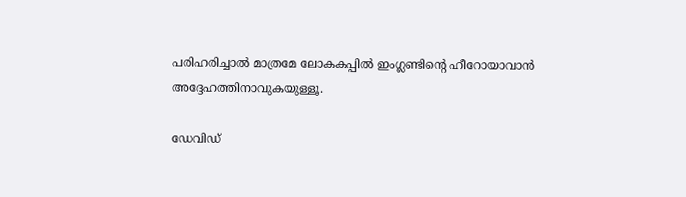പരിഹരിച്ചാല്‍ മാത്രമേ ലോകകപ്പില്‍ ഇംഗ്ലണ്ടിന്റെ ഹീറോയാവാന്‍ അദ്ദേഹത്തിനാവുകയുള്ളൂ.

ഡേവിഡ്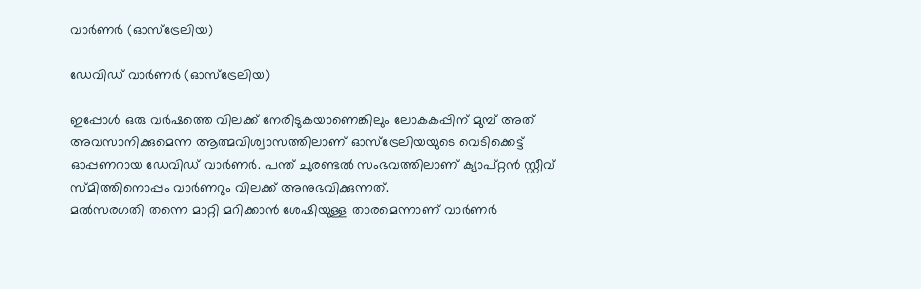വാര്‍ണര്‍ (ഓസ്‌ട്രേലിയ)

ഡേവിഡ് വാര്‍ണര്‍ (ഓസ്‌ട്രേലിയ)

ഇപ്പോള്‍ ഒരു വര്‍ഷത്തെ വിലക്ക് നേരിടുകയാണെങ്കിലും ലോകകപ്പിന് മുമ്പ് അത് അവസാനിക്കുമെന്ന ആത്മവിശ്വാസത്തിലാണ് ഓസ്‌ട്രേലിയയുടെ വെടിക്കെട്ട് ഓപ്പണറായ ഡേവിഡ് വാര്‍ണര്‍. പന്ത് ചുരണ്ടല്‍ സംഭവത്തിലാണ് ക്യാപ്റ്റന്‍ സ്റ്റീവ് സ്മിത്തിനൊപ്പം വാര്‍ണറും വിലക്ക് അനുഭവിക്കുന്നത്.
മല്‍സരഗതി തന്നെ മാറ്റി മറിക്കാന്‍ ശേഷിയുള്ള താരമെന്നാണ് വാര്‍ണര്‍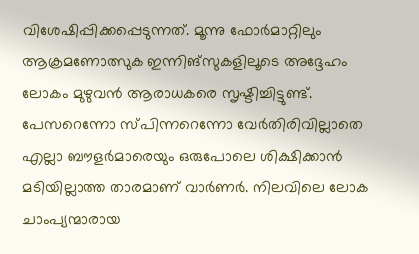വിശേഷിപ്പിക്കപ്പെടുന്നത്. മൂന്നു ഫോര്‍മാറ്റിലും ആക്രമണോത്സുക ഇന്നിങ്‌സുകളിലൂടെ അദ്ദേഹം ലോകം മുഴുവന്‍ ആരാധകരെ സൃഷ്ടിച്ചിട്ടുണ്ട്.
പേസറെന്നോ സ്പിന്നറെന്നോ വേര്‍തിരിവില്ലാതെ എല്ലാ ബൗളര്‍മാരെയും ഒരുപോലെ ശിക്ഷിക്കാന്‍ മടിയില്ലാത്ത താരമാണ് വാര്‍ണര്‍. നിലവിലെ ലോക ചാംപ്യന്മാരായ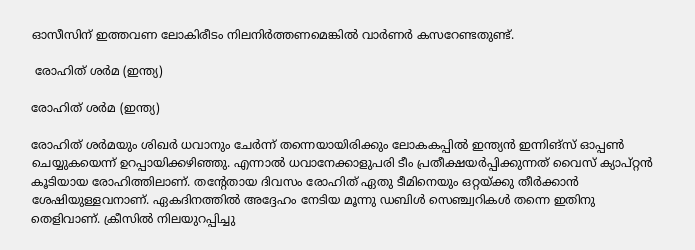ഓസീസിന് ഇത്തവണ ലോകിരീടം നിലനിര്‍ത്തണമെങ്കില്‍ വാര്‍ണര്‍ കസറേണ്ടതുണ്ട്.

 രോഹിത് ശര്‍മ (ഇന്ത്യ)

രോഹിത് ശര്‍മ (ഇന്ത്യ)

രോഹിത് ശര്‍മയും ശിഖര്‍ ധവാനും ചേര്‍ന്ന് തന്നെയായിരിക്കും ലോകകപ്പില്‍ ഇന്ത്യന്‍ ഇന്നിങ്‌സ് ഓപ്പണ്‍ ചെയ്യുകയെന്ന് ഉറപ്പായിക്കഴിഞ്ഞു. എന്നാല്‍ ധവാനേക്കാളുപരി ടീം പ്രതീക്ഷയര്‍പ്പിക്കുന്നത് വൈസ് ക്യാപ്റ്റന്‍ കൂടിയായ രോഹിത്തിലാണ്. തന്റേതായ ദിവസം രോഹിത് ഏതു ടീമിനെയും ഒറ്റയ്ക്കു തീര്‍ക്കാന്‍ ശേഷിയുള്ളവനാണ്. ഏകദിനത്തില്‍ അദ്ദേഹം നേടിയ മൂന്നു ഡബിള്‍ സെഞ്ച്വറികള്‍ തന്നെ ഇതിനു തെളിവാണ്. ക്രീസില്‍ നിലയുറപ്പിച്ചു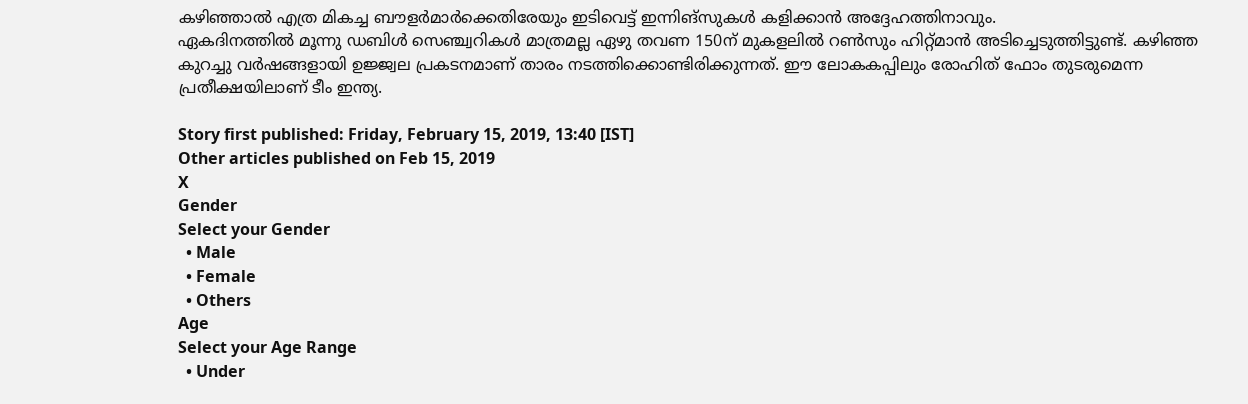കഴിഞ്ഞാല്‍ എത്ര മികച്ച ബൗളര്‍മാര്‍ക്കെതിരേയും ഇടിവെട്ട് ഇന്നിങ്‌സുകള്‍ കളിക്കാന്‍ അദ്ദേഹത്തിനാവും.
ഏകദിനത്തില്‍ മൂന്നു ഡബിള്‍ സെഞ്ച്വറികള്‍ മാത്രമല്ല ഏഴു തവണ 150ന് മുകളലില്‍ റണ്‍സും ഹിറ്റ്മാന്‍ അടിച്ചെടുത്തിട്ടുണ്ട്. കഴിഞ്ഞ കുറച്ചു വര്‍ഷങ്ങളായി ഉജ്ജ്വല പ്രകടനമാണ് താരം നടത്തിക്കൊണ്ടിരിക്കുന്നത്. ഈ ലോകകപ്പിലും രോഹിത് ഫോം തുടരുമെന്ന പ്രതീക്ഷയിലാണ് ടീം ഇന്ത്യ.

Story first published: Friday, February 15, 2019, 13:40 [IST]
Other articles published on Feb 15, 2019
X
Gender
Select your Gender
  • Male
  • Female
  • Others
Age
Select your Age Range
  • Under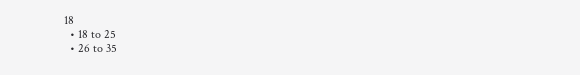18
  • 18 to 25
  • 26 to 35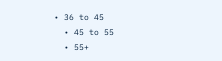• 36 to 45
  • 45 to 55
  • 55+